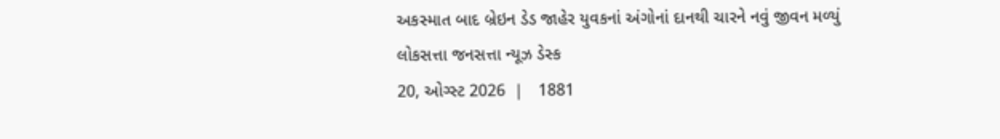અકસ્માત બાદ બ્રેઇન ડેડ જાહેર યુવકનાં અંગોનાં દાનથી ચારને નવું જીવન મળ્યું
લોકસત્તા જનસત્તા ન્યૂઝ ડેસ્ક
20, ઓગ્સ્ટ 2026  |   1881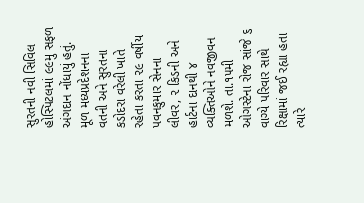સુરતની નવી સિવિલ હોસ્પિટલમાં ૯૯મુ સફળ અંગદાન નોંધાયું હતું. મૂળ મધ્યપ્રદેશનના વતની અને સુરતના કડોદરા વરેલી ખાતે રહેતા કરતા ૨૯ વર્ષીય પવનકુમાર સેનના લીવર, ૨ કિડની અને હાર્ટના દાનથી ૪ વ્યક્તિઓને નવજીવન મળશે. તા.૧૫મી ઓગસ્ટેના રોજ સાંજે ૬ વાગ્યે પરિવાર સાથે રિક્ષામાં જઈ રહ્યા હતા ત્યારે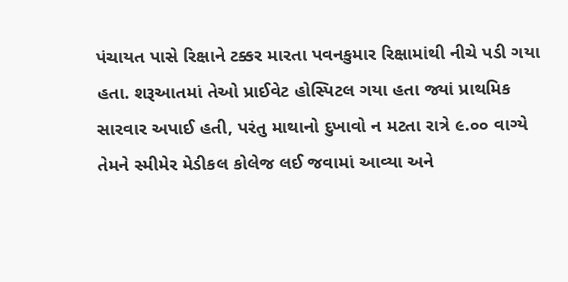પંચાયત પાસે રિક્ષાને ટક્કર મારતા પવનકુમાર રિક્ષામાંથી નીચે પડી ગયા હતા. શરૂઆતમાં તેઓ પ્રાઈવેટ હોસ્પિટલ ગયા હતા જ્યાં પ્રાથમિક સારવાર અપાઈ હતી, પરંતુ માથાનો દુખાવો ન મટતા રાત્રે ૯.૦૦ વાગ્યે તેમને સ્મીમેર મેડીકલ કોલેજ લઈ જવામાં આવ્યા અને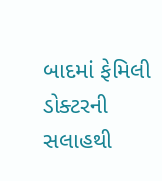બાદમાં ફેમિલી ડોક્ટરની સલાહથી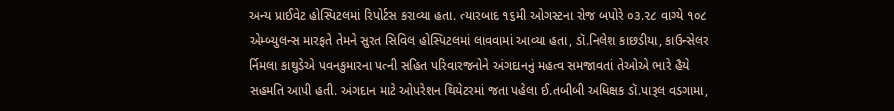અન્ય પ્રાઈવેટ હોસ્પિટલમાં રિપોર્ટસ કરાવ્યા હતા. ત્યારબાદ ૧૬મી ઓગસ્ટના રોજ બપોરે ૦૩.૨૮ વાગ્યે ૧૦૮ એમ્બ્યુલન્સ મારફતે તેમને સુરત સિવિલ હોસ્પિટલમાં લાવવામાં આવ્યા હતા, ડૉ.નિલેશ કાછડીયા, કાઉન્સેલર ર્નિમલા કાથુડેએ પવનકુમારના પત્ની સહિત પરિવારજનોને અંગદાનનું મહત્વ સમજાવતાં તેઓએ ભારે હૈયે સહમતિ આપી હતી. અંગદાન માટે ઓપરેશન થિયેટરમાં જતા પહેલા ઈ.તબીબી અધિક્ષક ડૉ.પારૂલ વડગામા,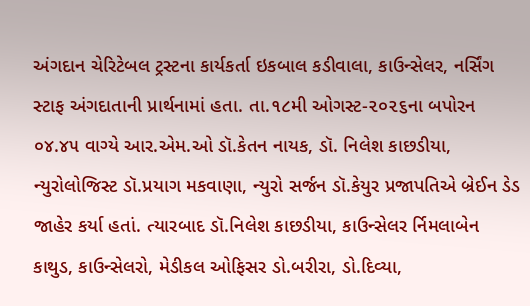અંગદાન ચેરિટેબલ ટ્રસ્ટના કાર્યકર્તા ઇકબાલ કડીવાલા, કાઉન્સેલર, નર્સિંગ સ્ટાફ અંગદાતાની પ્રાર્થનામાં હતા. તા.૧૮મી ઓગસ્ટ-૨૦૨૬ના બપોરન ૦૪.૪૫ વાગ્યે આર.એમ.ઓ ડૉ.કેતન નાયક, ડૉ. નિલેશ કાછડીયા, ન્યુરોલોજિસ્ટ ડૉ.પ્રયાગ મકવાણા, ન્યુરો સર્જન ડૉ.કેયુર પ્રજાપતિએ બ્રેઈન ડેડ જાહેર કર્યા હતાં. ત્યારબાદ ડૉ.નિલેશ કાછડીયા, કાઉન્સેલર ર્નિમલાબેન કાથુડ, કાઉન્સેલરો, મેડીકલ ઓફિસર ડો.બરીરા, ડો.દિવ્યા,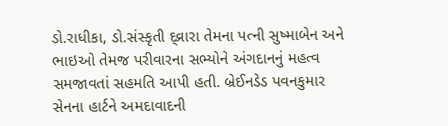ડો.રાધીકા, ડો.સંસ્કૃતી દ્વ્રારા તેમના પત્ની સુષ્માબેન અને ભાઇઓ તેમજ પરીવારના સભ્યોને અંગદાનનું મહત્વ સમજાવતાં સહમતિ આપી હતી. બ્રેઈનડેડ પવનકુમાર સેનના હાર્ટને અમદાવાદની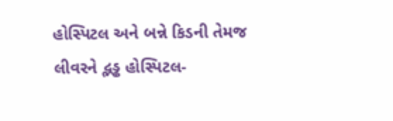હોસ્પિટલ અને બન્ને કિડની તેમજ લીવરને દ્ભડ્ઢ હોસ્પિટલ-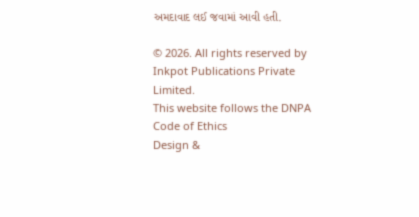અમદાવાદ લઈ જવામાં આવી હતી.

© 2026. All rights reserved by Inkpot Publications Private Limited.
This website follows the DNPA Code of Ethics
Design &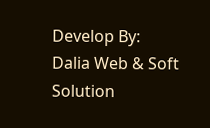Develop By:
Dalia Web & Soft Solution